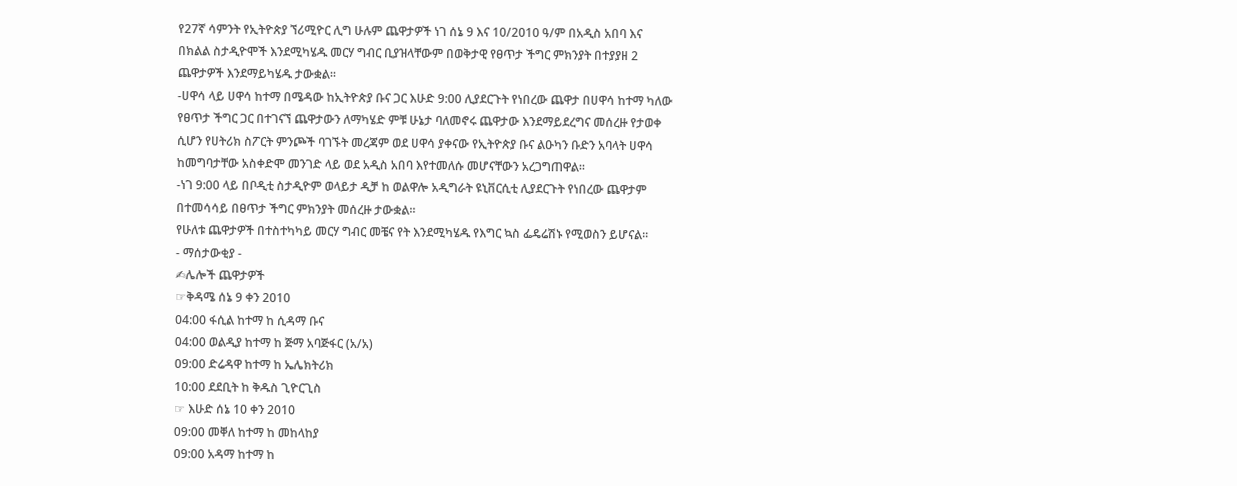የ27ኛ ሳምንት የኢትዮጵያ ኘሪሚዮር ሊግ ሁሉም ጨዋታዎች ነገ ሰኔ 9 እና 10/2010 ዓ/ም በአዲስ አበባ እና በክልል ስታዲዮሞች እንደሚካሄዱ መርሃ ግብር ቢያዝላቸውም በወቅታዊ የፀጥታ ችግር ምክንያት በተያያዘ 2 ጨዋታዎች እንደማይካሄዱ ታውቋል፡፡
-ሀዋሳ ላይ ሀዋሳ ከተማ በሜዳው ከኢትዮጵያ ቡና ጋር እሁድ 9:00 ሊያደርጉት የነበረው ጨዋታ በሀዋሳ ከተማ ካለው የፀጥታ ችግር ጋር በተገናኘ ጨዋታውን ለማካሄድ ምቹ ሁኔታ ባለመኖሩ ጨዋታው እንደማይደረግና መሰረዙ የታወቀ ሲሆን የሀትሪክ ስፖርት ምንጮች ባገኙት መረጃም ወደ ሀዋሳ ያቀናው የኢትዮጵያ ቡና ልዑካን ቡድን አባላት ሀዋሳ ከመግባታቸው አስቀድሞ መንገድ ላይ ወደ አዲስ አበባ እየተመለሱ መሆናቸውን አረጋግጠዋል፡፡
-ነገ 9:00 ላይ በቦዲቲ ስታዲዮም ወላይታ ዲቻ ከ ወልዋሎ አዲግራት ዩኒቨርሲቲ ሊያደርጉት የነበረው ጨዋታም በተመሳሳይ በፀጥታ ችግር ምክንያት መሰረዙ ታውቋል፡፡
የሁለቱ ጨዋታዎች በተስተካካይ መርሃ ግብር መቼና የት እንደሚካሄዱ የእግር ኳስ ፌዴሬሽኑ የሚወስን ይሆናል፡፡
- ማሰታውቂያ -
✍ሌሎች ጨዋታዎች
☞ቅዳሜ ሰኔ 9 ቀን 2010
04:00 ፋሲል ከተማ ከ ሲዳማ ቡና
04:00 ወልዲያ ከተማ ከ ጅማ አባጅፋር (አ/አ)
09:00 ድሬዳዋ ከተማ ከ ኤሌክትሪክ
10:00 ደደቢት ከ ቅዱስ ጊዮርጊስ
☞ እሁድ ሰኔ 10 ቀን 2010
09:00 መቐለ ከተማ ከ መከላከያ
09:00 አዳማ ከተማ ከ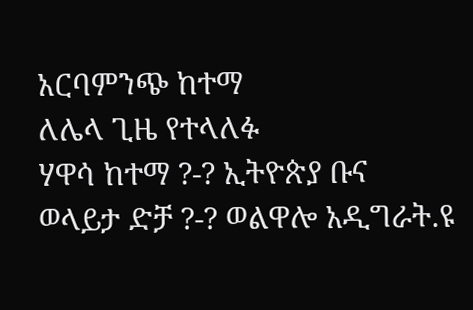አርባምንጭ ከተማ
ለሌላ ጊዜ የተላለፉ
ሃዋሳ ከተማ ?-? ኢትዮጵያ ቡና
ወላይታ ድቻ ?-? ወልዋሎ አዲግራት.ዩ